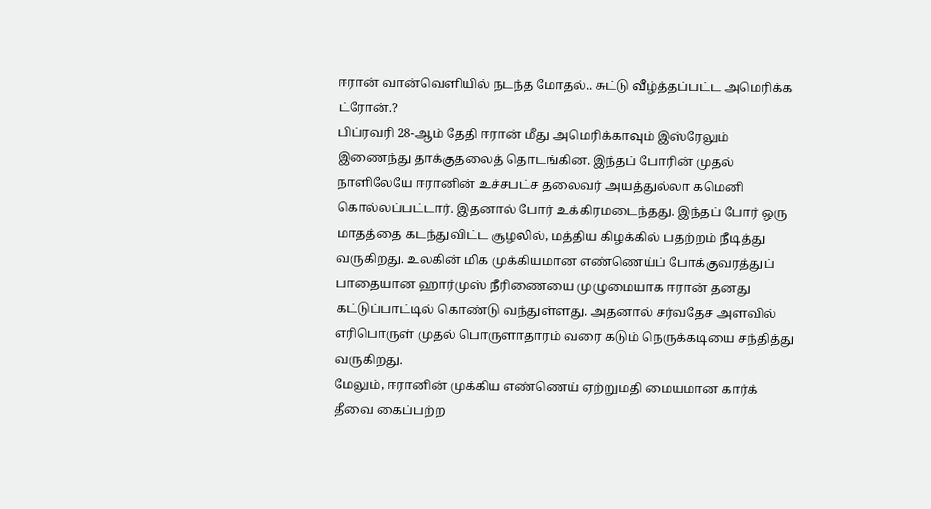ஈரான் வான்வெளியில் நடந்த மோதல்.. சுட்டு வீழ்த்தப்பட்ட அமெரிக்க ட்ரோன்.?
பிப்ரவரி 28-ஆம் தேதி ஈரான் மீது அமெரிக்காவும் இஸ்ரேலும் இணைந்து தாக்குதலைத் தொடங்கின. இந்தப் போரின் முதல் நாளிலேயே ஈரானின் உச்சபட்ச தலைவர் அயத்துல்லா கமெனி கொல்லப்பட்டார். இதனால் போர் உக்கிரமடைந்தது. இந்தப் போர் ஒரு மாதத்தை கடந்துவிட்ட சூழலில், மத்திய கிழக்கில் பதற்றம் நீடித்து வருகிறது. உலகின் மிக முக்கியமான எண்ணெய்ப் போக்குவரத்துப் பாதையான ஹார்முஸ் நீரிணையை முழுமையாக ஈரான் தனது கட்டுப்பாட்டில் கொண்டு வந்துள்ளது. அதனால் சர்வதேச அளவில் எரிபொருள் முதல் பொருளாதாரம் வரை கடும் நெருக்கடியை சந்தித்து வருகிறது.
மேலும், ஈரானின் முக்கிய எண்ணெய் ஏற்றுமதி மையமான கார்க் தீவை கைப்பற்ற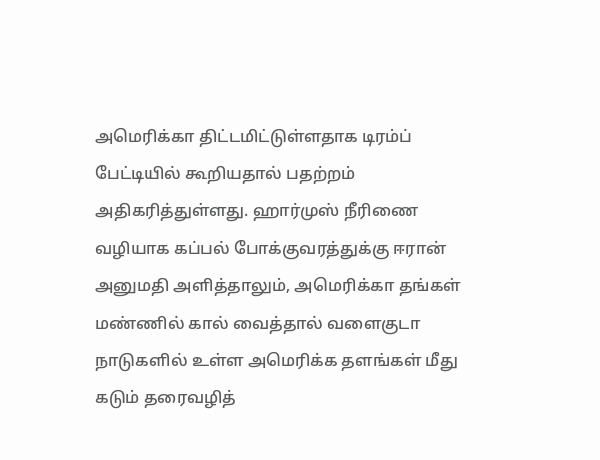அமெரிக்கா திட்டமிட்டுள்ளதாக டிரம்ப் பேட்டியில் கூறியதால் பதற்றம் அதிகரித்துள்ளது. ஹார்முஸ் நீரிணை வழியாக கப்பல் போக்குவரத்துக்கு ஈரான் அனுமதி அளித்தாலும், அமெரிக்கா தங்கள் மண்ணில் கால் வைத்தால் வளைகுடா நாடுகளில் உள்ள அமெரிக்க தளங்கள் மீது கடும் தரைவழித்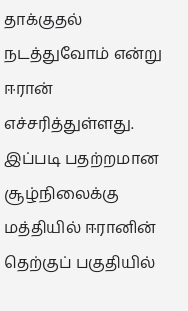தாக்குதல் நடத்துவோம் என்று ஈரான் எச்சரித்துள்ளது.
இப்படி பதற்றமான சூழ்நிலைக்கு மத்தியில் ஈரானின் தெற்குப் பகுதியில்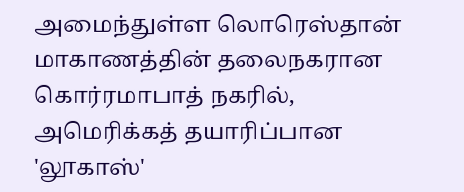அமைந்துள்ள லொரெஸ்தான் மாகாணத்தின் தலைநகரான கொர்ரமாபாத் நகரில், அமெரிக்கத் தயாரிப்பான 'லூகாஸ்'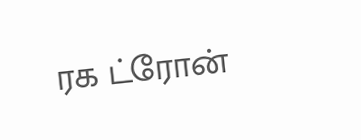ரக ட்ரோன்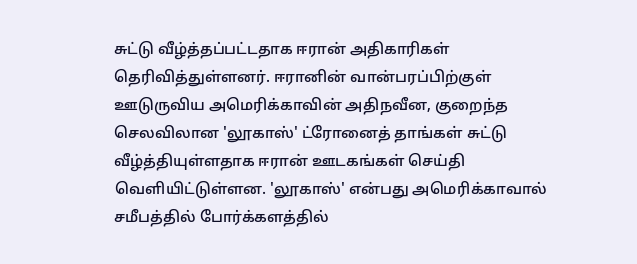சுட்டு வீழ்த்தப்பட்டதாக ஈரான் அதிகாரிகள் தெரிவித்துள்ளனர். ஈரானின் வான்பரப்பிற்குள் ஊடுருவிய அமெரிக்காவின் அதிநவீன, குறைந்த செலவிலான 'லூகாஸ்' ட்ரோனைத் தாங்கள் சுட்டு வீழ்த்தியுள்ளதாக ஈரான் ஊடகங்கள் செய்தி வெளியிட்டுள்ளன. 'லூகாஸ்' என்பது அமெரிக்காவால் சமீபத்தில் போர்க்களத்தில்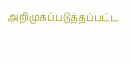அறிமுகப்படுத்தப்பட்ட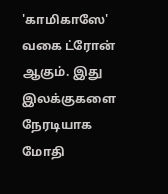'காமிகாஸே' வகை ட்ரோன் ஆகும். இது இலக்குகளை நேரடியாக மோதி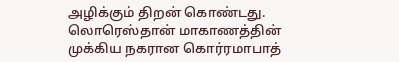அழிக்கும் திறன் கொண்டது. லொரெஸ்தான் மாகாணத்தின் முக்கிய நகரான கொர்ரமாபாத்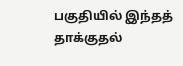பகுதியில் இந்தத் தாக்குதல்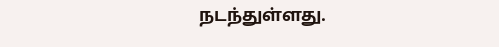நடந்துள்ளது.